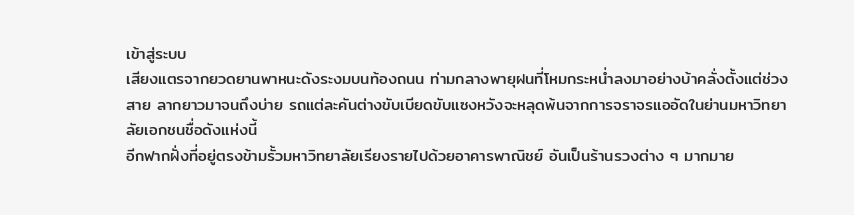เข้าสู่ระบบ
เสียงแตรจากยวดยานพาหนะดังระงมบนท้องถนน ท่ามกลางพายุฝนที่โหมกระหน่ำลงมาอย่างบ้าคลั่งตั้งแต่ช่วงสาย ลากยาวมาจนถึงบ่าย รถแต่ละคันต่างขับเบียดขับแซงหวังจะหลุดพ้นจากการจราจรแออัดในย่านมหาวิทยาลัยเอกชนชื่อดังแห่งนี้
อีกฟากฝั่งที่อยู่ตรงข้ามรั้วมหาวิทยาลัยเรียงรายไปด้วยอาคารพาณิชย์ อันเป็นร้านรวงต่าง ๆ มากมาย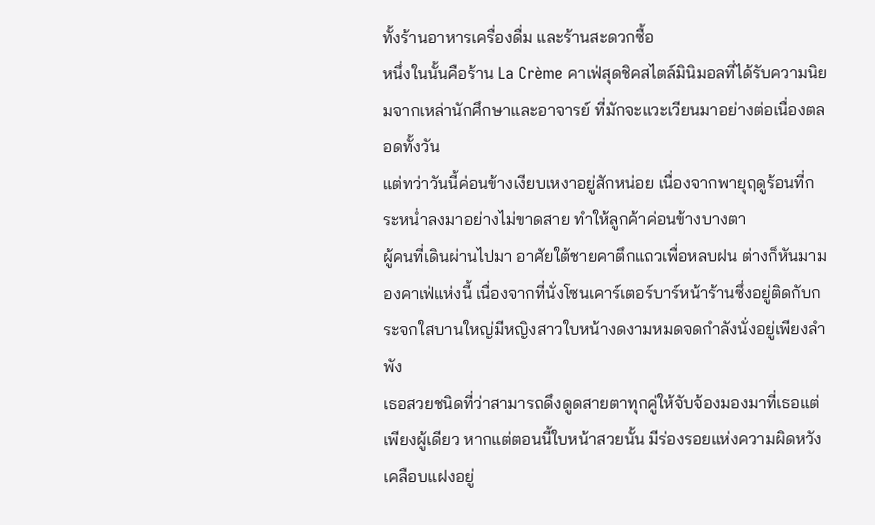ทั้งร้านอาหารเครื่องดื่ม และร้านสะดวกซื้อ
หนึ่งในนั้นคือร้าน La Crème คาเฟ่สุดชิคสไตล์มินิมอลที่ได้รับความนิยมจากเหล่านักศึกษาและอาจารย์ ที่มักจะแวะเวียนมาอย่างต่อเนื่องตลอดทั้งวัน
แต่ทว่าวันนี้ค่อนข้างเงียบเหงาอยู่สักหน่อย เนื่องจากพายุฤดูร้อนที่กระหน่ำลงมาอย่างไม่ขาดสาย ทำให้ลูกค้าค่อนข้างบางตา
ผู้คนที่เดินผ่านไปมา อาศัยใต้ชายคาตึกแถวเพื่อหลบฝน ต่างก็หันมามองคาเฟ่แห่งนี้ เนื่องจากที่นั่งโซนเคาร์เตอร์บาร์หน้าร้านซึ่งอยู่ติดกับกระจกใสบานใหญ่มีหญิงสาวใบหน้างดงามหมดจดกำลังนั่งอยู่เพียงลำพัง
เธอสวยชนิดที่ว่าสามารถดึงดูดสายตาทุกคู่ให้จับจ้องมองมาที่เธอแต่เพียงผู้เดียว หากแต่ตอนนี้ใบหน้าสวยนั้น มีร่องรอยแห่งความผิดหวังเคลือบแฝงอยู่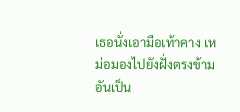เธอนั่งเอามือเท้าคาง เหม่อมองไปยังฝั่งตรงข้ามอันเป็น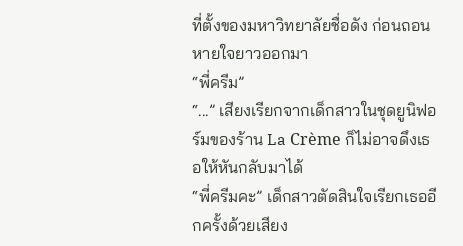ที่ตั้งของมหาวิทยาลัยชื่อดัง ก่อนถอนหายใจยาวออกมา
“พี่ครีม”
“...” เสียงเรียกจากเด็กสาวในชุดยูนิฟอร์มของร้าน La Crème ก็ไม่อาจดึงเธอให้หันกลับมาได้
“พี่ครีมคะ” เด็กสาวตัดสินใจเรียกเธออีกครั้งด้วยเสียง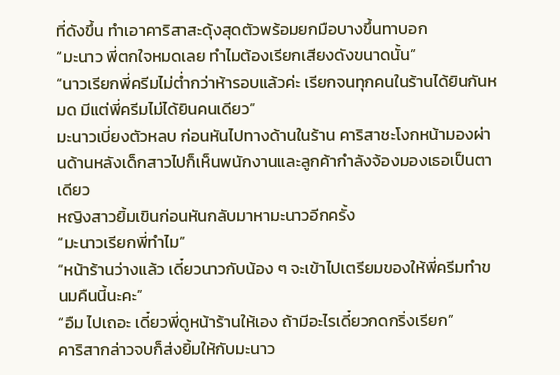ที่ดังขึ้น ทำเอาคาริสาสะดุ้งสุดตัวพร้อมยกมือบางขึ้นทาบอก
“มะนาว พี่ตกใจหมดเลย ทำไมต้องเรียกเสียงดังขนาดนั้น”
“นาวเรียกพี่ครีมไม่ต่ำกว่าห้ารอบแล้วค่ะ เรียกจนทุกคนในร้านได้ยินกันหมด มีแต่พี่ครีมไม่ได้ยินคนเดียว”
มะนาวเบี่ยงตัวหลบ ก่อนหันไปทางด้านในร้าน คาริสาชะโงกหน้ามองผ่านด้านหลังเด็กสาวไปก็เห็นพนักงานและลูกค้ากำลังจ้องมองเธอเป็นตาเดียว
หญิงสาวยิ้มเขินก่อนหันกลับมาหามะนาวอีกครั้ง
“มะนาวเรียกพี่ทำไม”
“หน้าร้านว่างแล้ว เดี๋ยวนาวกับน้อง ๆ จะเข้าไปเตรียมของให้พี่ครีมทำขนมคืนนี้นะคะ”
“อืม ไปเถอะ เดี๋ยวพี่ดูหน้าร้านให้เอง ถ้ามีอะไรเดี๋ยวกดกริ่งเรียก”
คาริสากล่าวจบก็ส่งยิ้มให้กับมะนาว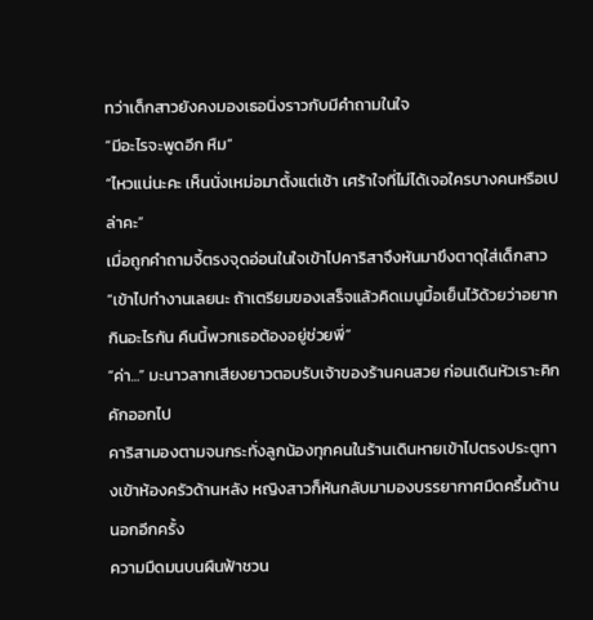ทว่าเด็กสาวยังคงมองเธอนิ่งราวกับมีคำถามในใจ
“มีอะไรจะพูดอีก หืม”
“ไหวแน่นะคะ เห็นนั่งเหม่อมาตั้งแต่เช้า เศร้าใจที่ไม่ได้เจอใครบางคนหรือเปล่าคะ”
เมื่อถูกคำถามจี้ตรงจุดอ่อนในใจเข้าไปคาริสาจึงหันมาขึงตาดุใส่เด็กสาว
“เข้าไปทำงานเลยนะ ถ้าเตรียมของเสร็จแล้วคิดเมนูมื้อเย็นไว้ด้วยว่าอยากกินอะไรกัน คืนนี้พวกเธอต้องอยู่ช่วยพี่”
“ค่า...” มะนาวลากเสียงยาวตอบรับเจ้าของร้านคนสวย ก่อนเดินหัวเราะคิกคักออกไป
คาริสามองตามจนกระทั่งลูกน้องทุกคนในร้านเดินหายเข้าไปตรงประตูทางเข้าห้องครัวด้านหลัง หญิงสาวก็หันกลับมามองบรรยากาศมืดครึ้มด้านนอกอีกครั้ง
ความมืดมนบนผืนฟ้าชวน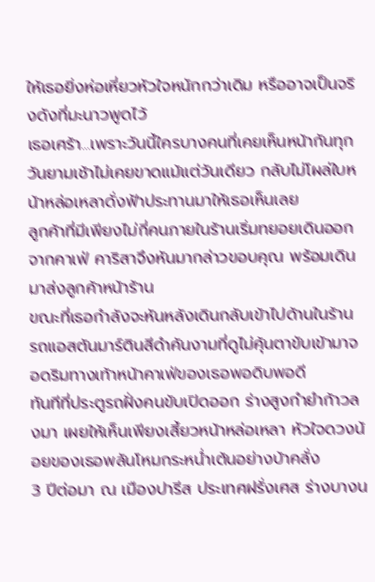ให้เธอยิ่งห่อเหี่ยวหัวใจหนักกว่าเดิม หรืออาจเป็นจริงดังที่มะนาวพูดไว้
เธอเศร้า...เพราะวันนี้ใครบางคนที่เคยเห็นหน้ากันทุกวันยามเช้าไม่เคยขาดแม้แต่วันเดียว กลับไม่โผล่ใบหน้าหล่อเหลาดั่งฟ้าประทานมาให้เธอเห็นเลย
ลูกค้าที่มีเพียงไม่กี่คนภายในร้านเริ่มทยอยเดินออกจากคาเฟ่ คาริสาจึงหันมากล่าวขอบคุณ พร้อมเดินมาส่งลูกค้าหน้าร้าน
ขณะที่เธอกำลังจะหันหลังเดินกลับเข้าไปด้านในร้าน รถแอสตันมาร์ตินสีดำคันงามที่ดูไม่คุ้นตาขับเข้ามาจอดริมทางเท้าหน้าคาเฟ่ของเธอพอดิบพอดี
ทันทีที่ประตูรถฝั่งคนขับเปิดออก ร่างสูงกำยำก้าวลงมา เผยให้เห็นเพียงเสี้ยวหน้าหล่อเหลา หัวใจดวงน้อยของเธอพลันโหมกระหน่ำเต้นอย่างบ้าคลั่ง
3 ปีต่อมา ณ เมืองปารีส ประเทศฝรั่งเศส ร่างบางน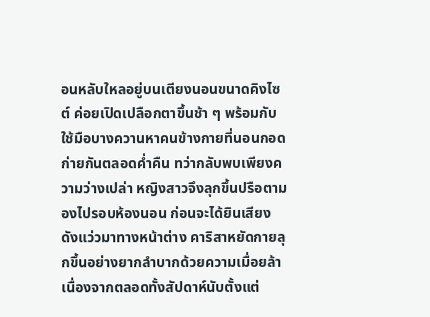อนหลับใหลอยู่บนเตียงนอนขนาดคิงไซต์ ค่อยเปิดเปลือกตาขึ้นช้า ๆ พร้อมกับใช้มือบางควานหาคนข้างกายที่นอนกอดก่ายกันตลอดค่ำคืน ทว่ากลับพบเพียงความว่างเปล่า หญิงสาวจึงลุกขึ้นปรือตามองไปรอบห้องนอน ก่อนจะได้ยินเสียงดังแว่วมาทางหน้าต่าง คาริสาหยัดกายลุกขึ้นอย่างยากลำบากด้วยความเมื่อยล้า เนื่องจากตลอดทั้งสัปดาห์นับตั้งแต่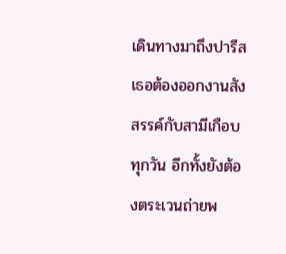เดินทางมาถึงปารีส เธอต้องออกงานสังสรรค์กับสามีเกือบทุกวัน อีกทั้งยังต้องตระเวนถ่ายพ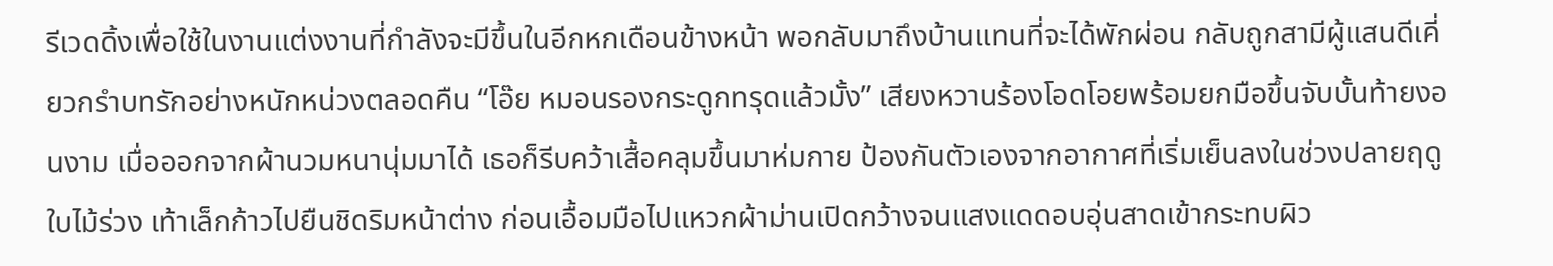รีเวดดิ้งเพื่อใช้ในงานแต่งงานที่กำลังจะมีขึ้นในอีกหกเดือนข้างหน้า พอกลับมาถึงบ้านแทนที่จะได้พักผ่อน กลับถูกสามีผู้แสนดีเคี่ยวกรำบทรักอย่างหนักหน่วงตลอดคืน “โอ๊ย หมอนรองกระดูกทรุดแล้วมั้ง” เสียงหวานร้องโอดโอยพร้อมยกมือขึ้นจับบั้นท้ายงอนงาม เมื่อออกจากผ้านวมหนานุ่มมาได้ เธอก็รีบคว้าเสื้อคลุมขึ้นมาห่มกาย ป้องกันตัวเองจากอากาศที่เริ่มเย็นลงในช่วงปลายฤดูใบไม้ร่วง เท้าเล็กก้าวไปยืนชิดริมหน้าต่าง ก่อนเอื้อมมือไปแหวกผ้าม่านเปิดกว้างจนแสงแดดอบอุ่นสาดเข้ากระทบผิว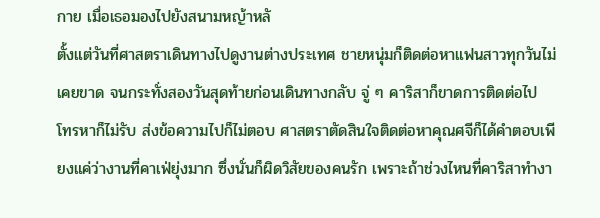กาย เมื่อเธอมองไปยังสนามหญ้าหลั
ตั้งแต่วันที่ศาสตราเดินทางไปดูงานต่างประเทศ ชายหนุ่มก็ติดต่อหาแฟนสาวทุกวันไม่เคยขาด จนกระทั่งสองวันสุดท้ายก่อนเดินทางกลับ จู่ ๆ คาริสาก็ขาดการติดต่อไป โทรหาก็ไม่รับ ส่งข้อความไปก็ไม่ตอบ ศาสตราตัดสินใจติดต่อหาคุณศจีก็ได้คำตอบเพียงแค่ว่างานที่คาเฟ่ยุ่งมาก ซึ่งนั่นก็ผิดวิสัยของคนรัก เพราะถ้าช่วงไหนที่คาริสาทำงา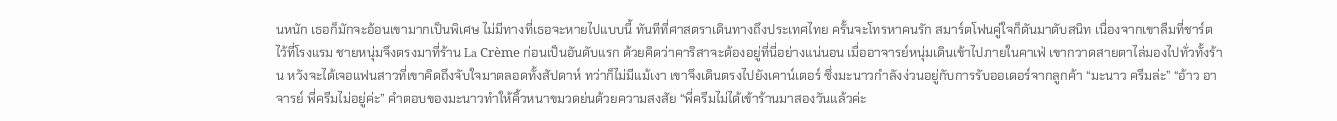นหนัก เธอก็มักจะอ้อนเขามากเป็นพิเศษ ไม่มีทางที่เธอจะหายไปแบบนี้ ทันทีที่ศาสตราเดินทางถึงประเทศไทย ครั้นจะโทรหาคนรัก สมาร์ตโฟนคู่ใจก็ดันมาดับสนิท เนื่องจากเขาลืมที่ชาร์ตไว้ที่โรงแรม ชายหนุ่มจึงตรงมาที่ร้าน La Crème ก่อนเป็นอันดับแรก ด้วยคิดว่าคาริสาจะต้องอยู่ที่นี่อย่างแน่นอน เมื่ออาจารย์หนุ่มเดินเข้าไปภายในคาเฟ่ เขากวาดสายตาไล่มองไปทั่วทั้งร้าน หวังจะได้เจอแฟนสาวที่เขาคิดถึงจับใจมาตลอดทั้งสัปดาห์ ทว่าก็ไม่มีแม้เงา เขาจึงเดินตรงไปยังเคาน์เตอร์ ซึ่งมะนาวกำลังง่วนอยู่กับการรับออเดอร์จากลูกค้า “มะนาว ครีมล่ะ” “อ้าว อาจารย์ พี่ครีมไม่อยู่ค่ะ” คำตอบของมะนาวทำให้คิ้วหนาขมวดย่นด้วยความสงสัย “พี่ครีมไม่ได้เข้าร้านมาสองวันแล้วค่ะ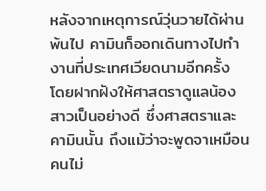หลังจากเหตุการณ์วุ่นวายได้ผ่านพ้นไป คามินก็ออกเดินทางไปทำงานที่ประเทศเวียดนามอีกครั้ง โดยฝากฝังให้ศาสตราดูแลน้องสาวเป็นอย่างดี ซึ่งศาสตราและคามินนั้น ถึงแม้ว่าจะพูดจาเหมือนคนไม่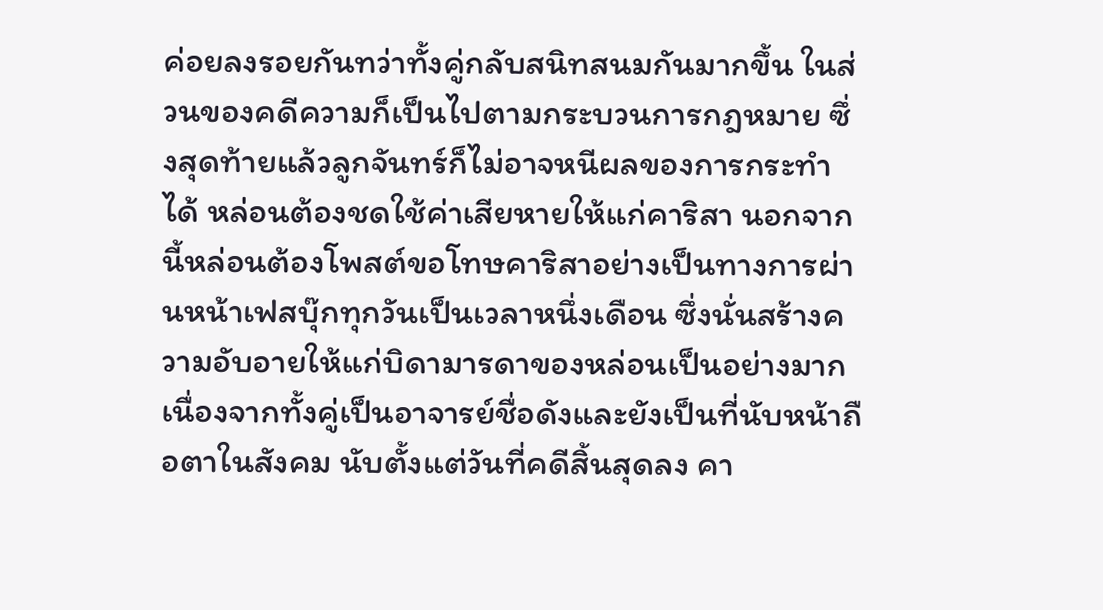ค่อยลงรอยกันทว่าทั้งคู่กลับสนิทสนมกันมากขึ้น ในส่วนของคดีความก็เป็นไปตามกระบวนการกฎหมาย ซึ่งสุดท้ายแล้วลูกจันทร์ก็ไม่อาจหนีผลของการกระทำได้ หล่อนต้องชดใช้ค่าเสียหายให้แก่คาริสา นอกจากนี้หล่อนต้องโพสต์ขอโทษคาริสาอย่างเป็นทางการผ่านหน้าเฟสบุ๊กทุกวันเป็นเวลาหนึ่งเดือน ซึ่งนั่นสร้างความอับอายให้แก่บิดามารดาของหล่อนเป็นอย่างมาก เนื่องจากทั้งคู่เป็นอาจารย์ชื่อดังและยังเป็นที่นับหน้าถือตาในสังคม นับตั้งแต่วันที่คดีสิ้นสุดลง คา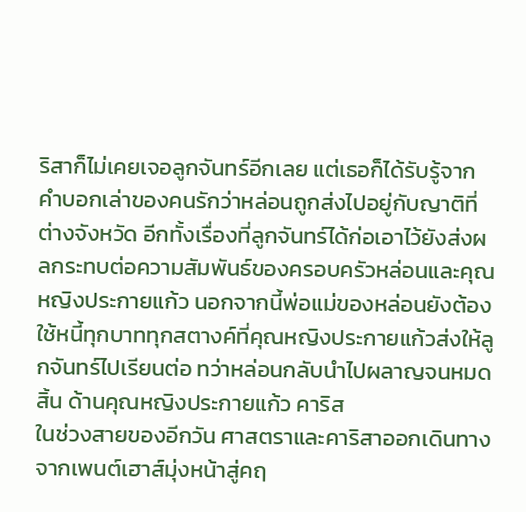ริสาก็ไม่เคยเจอลูกจันทร์อีกเลย แต่เธอก็ได้รับรู้จากคำบอกเล่าของคนรักว่าหล่อนถูกส่งไปอยู่กับญาติที่ต่างจังหวัด อีกทั้งเรื่องที่ลูกจันทร์ได้ก่อเอาไว้ยังส่งผลกระทบต่อความสัมพันธ์ของครอบครัวหล่อนและคุณหญิงประกายแก้ว นอกจากนี้พ่อแม่ของหล่อนยังต้องใช้หนี้ทุกบาททุกสตางค์ที่คุณหญิงประกายแก้วส่งให้ลูกจันทร์ไปเรียนต่อ ทว่าหล่อนกลับนำไปผลาญจนหมดสิ้น ด้านคุณหญิงประกายแก้ว คาริส
ในช่วงสายของอีกวัน ศาสตราและคาริสาออกเดินทางจากเพนต์เฮาส์มุ่งหน้าสู่คฤ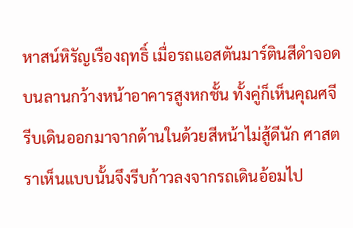หาสน์หิรัญเรืองฤทธิ์ เมื่อรถแอสตันมาร์ตินสีดำจอดบนลานกว้างหน้าอาคารสูงหกชั้น ทั้งคู่ก็เห็นคุณศจีรีบเดินออกมาจากด้านในด้วยสีหน้าไม่สู้ดีนัก ศาสตราเห็นแบบนั้นจึงรีบก้าวลงจากรถเดินอ้อมไป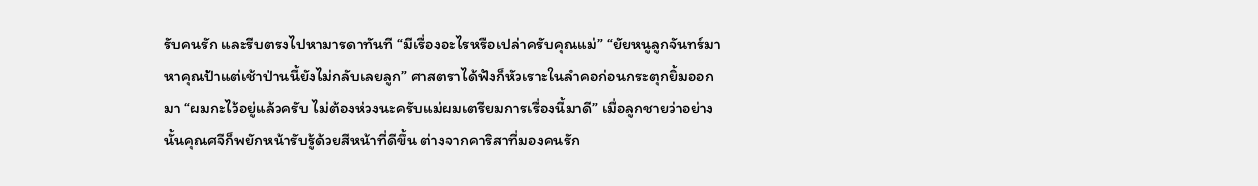รับคนรัก และรีบตรงไปหามารดาทันที “มีเรื่องอะไรหรือเปล่าครับคุณแม่” “ยัยหนูลูกจันทร์มาหาคุณป้าแต่เช้าป่านนี้ยังไม่กลับเลยลูก” ศาสตราได้ฟังก็หัวเราะในลำคอก่อนกระตุกยิ้มออกมา “ผมกะไว้อยู่แล้วครับ ไม่ต้องห่วงนะครับแม่ผมเตรียมการเรื่องนี้มาดี” เมื่อลูกชายว่าอย่างนั้นคุณศจีก็พยักหน้ารับรู้ด้วยสีหน้าที่ดีขึ้น ต่างจากคาริสาที่มองคนรัก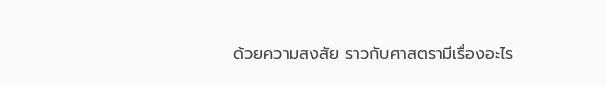ด้วยความสงสัย ราวกับศาสตรามีเรื่องอะไร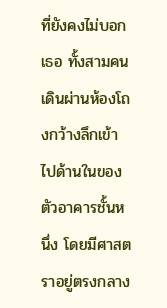ที่ยังคงไม่บอกเธอ ทั้งสามคนเดินผ่านห้องโถงกว้างลึกเข้าไปด้านในของตัวอาคารชั้นหนึ่ง โดยมีศาสตราอยู่ตรงกลาง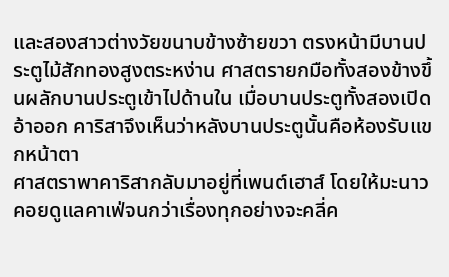และสองสาวต่างวัยขนาบข้างซ้ายขวา ตรงหน้ามีบานประตูไม้สักทองสูงตระหง่าน ศาสตรายกมือทั้งสองข้างขึ้นผลักบานประตูเข้าไปด้านใน เมื่อบานประตูทั้งสองเปิดอ้าออก คาริสาจึงเห็นว่าหลังบานประตูนั้นคือห้องรับแขกหน้าตา
ศาสตราพาคาริสากลับมาอยู่ที่เพนต์เฮาส์ โดยให้มะนาวคอยดูแลคาเฟ่จนกว่าเรื่องทุกอย่างจะคลี่ค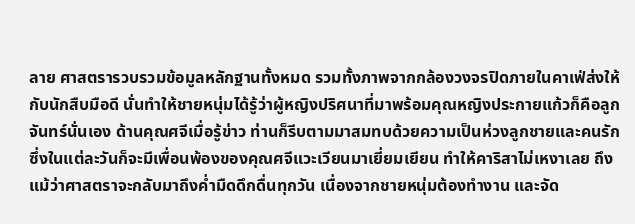ลาย ศาสตรารวบรวมข้อมูลหลักฐานทั้งหมด รวมทั้งภาพจากกล้องวงจรปิดภายในคาเฟ่ส่งให้กับนักสืบมือดี นั่นทำให้ชายหนุ่มได้รู้ว่าผู้หญิงปริศนาที่มาพร้อมคุณหญิงประกายแก้วก็คือลูกจันทร์นั่นเอง ด้านคุณศจีเมื่อรู้ข่าว ท่านก็รีบตามมาสมทบด้วยความเป็นห่วงลูกชายและคนรัก ซึ่งในแต่ละวันก็จะมีเพื่อนพ้องของคุณศจีแวะเวียนมาเยี่ยมเยียน ทำให้คาริสาไม่เหงาเลย ถึงแม้ว่าศาสตราจะกลับมาถึงค่ำมืดดึกดื่นทุกวัน เนื่องจากชายหนุ่มต้องทำงาน และจัด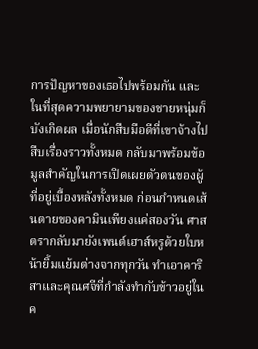การปัญหาของเธอไปพร้อมกัน และในที่สุดความพยายามของชายหนุ่มก็บังเกิดผล เมื่อนักสืบมือดีที่เขาจ้างไปสืบเรื่องราวทั้งหมด กลับมาพร้อมข้อมูลสำคัญในการเปิดเผยตัวตนของผู้ที่อยู่เบื้องหลังทั้งหมด ก่อนกำหนดเส้นตายของคามินเพียงแค่สองวัน ศาสตรากลับมายังเพนต์เฮาส์หรูด้วยใบหน้ายิ้มแย้มต่างจากทุกวัน ทำเอาคาริสาและคุณศจีที่กำลังทำกับข้าวอยู่ในค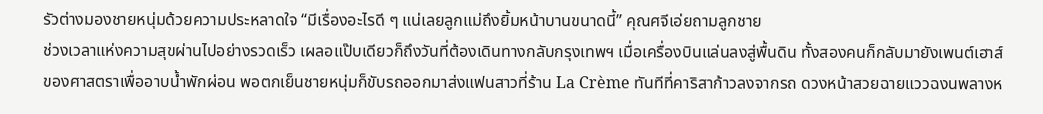รัวต่างมองชายหนุ่มด้วยความประหลาดใจ “มีเรื่องอะไรดี ๆ แน่เลยลูกแม่ถึงยิ้มหน้าบานขนาดนี้” คุณศจีเอ่ยถามลูกชาย
ช่วงเวลาแห่งความสุขผ่านไปอย่างรวดเร็ว เผลอแป๊บเดียวก็ถึงวันที่ต้องเดินทางกลับกรุงเทพฯ เมื่อเครื่องบินแล่นลงสู่พื้นดิน ทั้งสองคนก็กลับมายังเพนต์เฮาส์ของศาสตราเพื่ออาบน้ำพักผ่อน พอตกเย็นชายหนุ่มก็ขับรถออกมาส่งแฟนสาวที่ร้าน La Crème ทันทีที่คาริสาก้าวลงจากรถ ดวงหน้าสวยฉายแววฉงนพลางห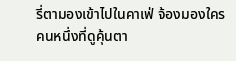รี่ตามองเข้าไปในคาเฟ่ จ้องมองใครคนหนึ่งที่ดูคุ้นตา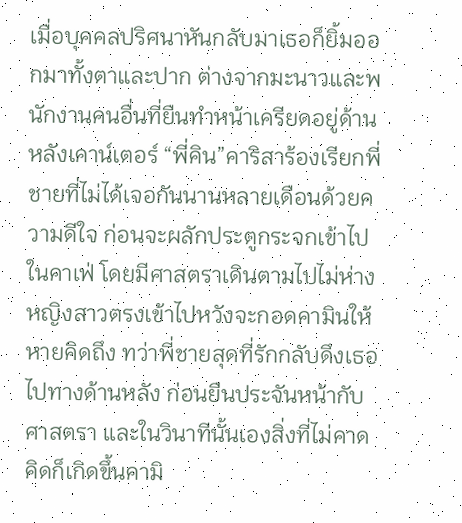เมื่อบุคคลปริศนาหันกลับมาเธอก็ยิ้มออกมาทั้งตาและปาก ต่างจากมะนาวและพนักงานคนอื่นที่ยืนทำหน้าเครียดอยู่ด้านหลังเคาน์เตอร์ “พี่คิน”คาริสาร้องเรียกพี่ชายที่ไม่ได้เจอกันนานหลายเดือนด้วยความดีใจ ก่อนจะผลักประตูกระจกเข้าไปในคาเฟ่ โดยมีศาสตราเดินตามไปไม่ห่างหญิงสาวตรงเข้าไปหวังจะกอดคามินให้หายคิดถึง ทว่าพี่ชายสุดที่รักกลับดึงเธอไปทางด้านหลัง ก่อนยืนประจันหน้ากับศาสตรา และในวินาทีนั้นเองสิ่งที่ไม่คาดคิดก็เกิดขึ้นคามิ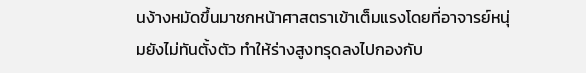นง้างหมัดขึ้นมาชกหน้าศาสตราเข้าเต็มแรงโดยที่อาจารย์หนุ่มยังไม่ทันตั้งตัว ทำให้ร่างสูงทรุดลงไปกองกับ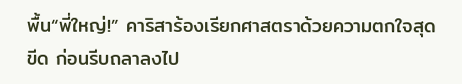พื้น“พี่ใหญ่!” คาริสาร้องเรียกศาสตราด้วยความตกใจสุดขีด ก่อนรีบถลาลงไป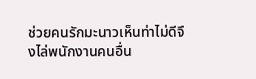ช่วยคนรักมะนาวเห็นท่าไม่ดีจึงไล่พนักงานคนอื่น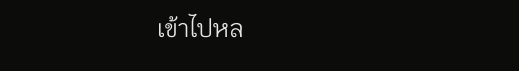เข้าไปหล